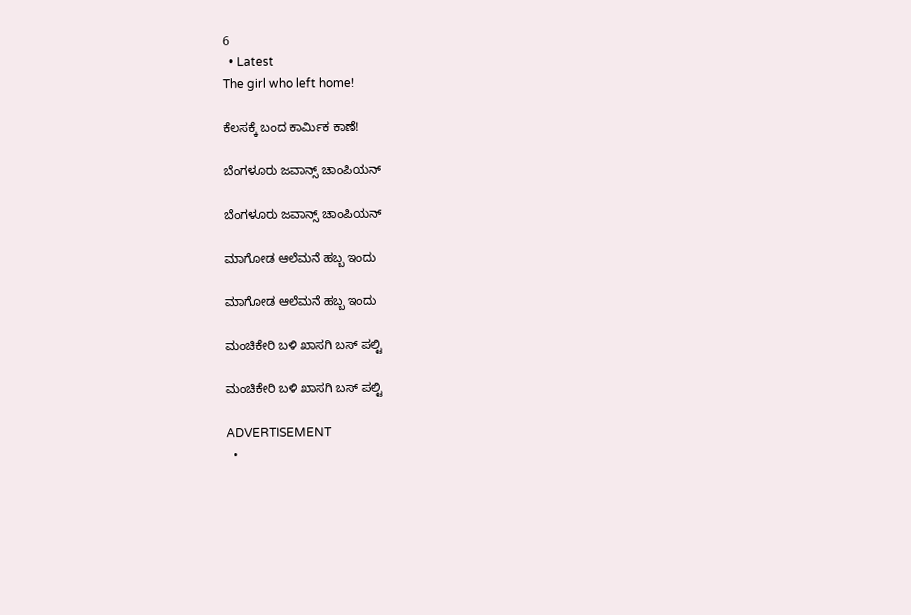6
  • Latest
The girl who left home!

ಕೆಲಸಕ್ಕೆ ಬಂದ ಕಾರ್ಮಿಕ ಕಾಣೆ!

ಬೆಂಗಳೂರು ಜವಾನ್ಸ್ ಚಾಂಪಿಯನ್

ಬೆಂಗಳೂರು ಜವಾನ್ಸ್ ಚಾಂಪಿಯನ್

ಮಾಗೋಡ ಆಲೆಮನೆ ಹಬ್ಬ ಇಂದು

ಮಾಗೋಡ ಆಲೆಮನೆ ಹಬ್ಬ ಇಂದು

ಮಂಚಿಕೇರಿ‌ ಬಳಿ ಖಾಸಗಿ ಬಸ್ ಪಲ್ಟಿ

ಮಂಚಿಕೇರಿ‌ ಬಳಿ ಖಾಸಗಿ ಬಸ್ ಪಲ್ಟಿ

ADVERTISEMENT
  •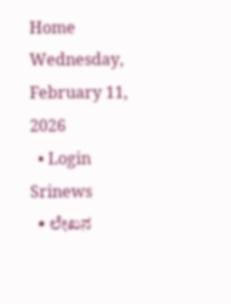Home
Wednesday, February 11, 2026
  • Login
Srinews
  • ಲೇಖನ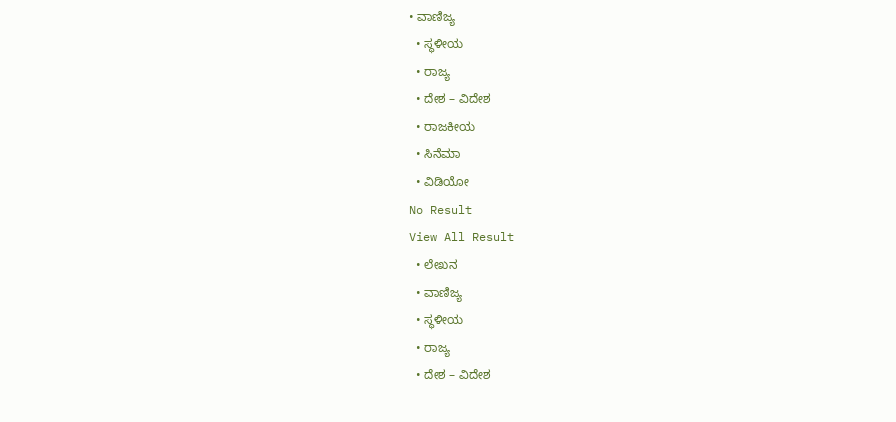• ವಾಣಿಜ್ಯ
  • ಸ್ಥಳೀಯ
  • ರಾಜ್ಯ
  • ದೇಶ – ವಿದೇಶ
  • ರಾಜಕೀಯ
  • ಸಿನೆಮಾ
  • ವಿಡಿಯೋ
No Result
View All Result
  • ಲೇಖನ
  • ವಾಣಿಜ್ಯ
  • ಸ್ಥಳೀಯ
  • ರಾಜ್ಯ
  • ದೇಶ – ವಿದೇಶ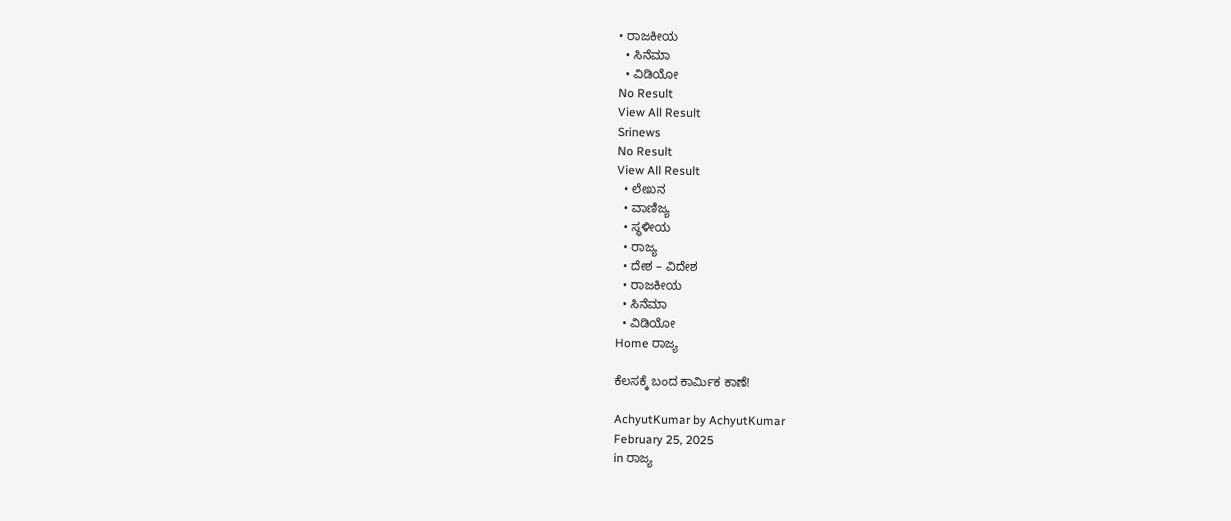• ರಾಜಕೀಯ
  • ಸಿನೆಮಾ
  • ವಿಡಿಯೋ
No Result
View All Result
Srinews
No Result
View All Result
  • ಲೇಖನ
  • ವಾಣಿಜ್ಯ
  • ಸ್ಥಳೀಯ
  • ರಾಜ್ಯ
  • ದೇಶ – ವಿದೇಶ
  • ರಾಜಕೀಯ
  • ಸಿನೆಮಾ
  • ವಿಡಿಯೋ
Home ರಾಜ್ಯ

ಕೆಲಸಕ್ಕೆ ಬಂದ ಕಾರ್ಮಿಕ ಕಾಣೆ!

AchyutKumar by AchyutKumar
February 25, 2025
in ರಾಜ್ಯ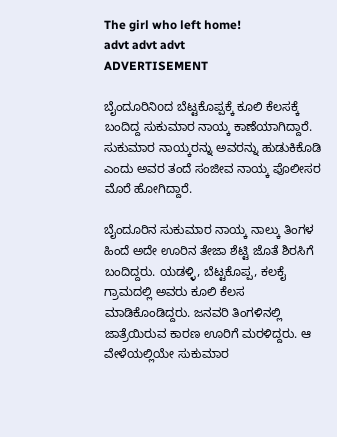The girl who left home!
advt advt advt
ADVERTISEMENT

ಬೈಂದೂರಿನಿoದ ಬೆಟ್ಟಕೊಪ್ಪಕ್ಕೆ ಕೂಲಿ ಕೆಲಸಕ್ಕೆ ಬಂದಿದ್ದ ಸುಕುಮಾರ ನಾಯ್ಕ ಕಾಣೆಯಾಗಿದ್ದಾರೆ. ಸುಕುಮಾರ ನಾಯ್ಕರನ್ನು ಅವರನ್ನು ಹುಡುಕಿಕೊಡಿ ಎಂದು ಅವರ ತಂದೆ ಸಂಜೀವ ನಾಯ್ಕ ಪೊಲೀಸರ ಮೊರೆ ಹೋಗಿದ್ದಾರೆ.

ಬೈಂದೂರಿನ ಸುಕುಮಾರ ನಾಯ್ಕ ನಾಲ್ಕು ತಿಂಗಳ ಹಿಂದೆ ಅದೇ ಊರಿನ ತೇಜಾ ಶೆಟ್ಟಿ ಜೊತೆ ಶಿರಸಿಗೆ ಬಂದಿದ್ದರು. ಯಡಳ್ಳಿ, ಬೆಟ್ಟಕೊಪ್ಪ, ಕಲಕೈ ಗ್ರಾಮದಲ್ಲಿ ಅವರು ಕೂಲಿ ಕೆಲಸ ಮಾಡಿಕೊಂಡಿದ್ದರು. ಜನವರಿ ತಿಂಗಳಿನಲ್ಲಿ ಜಾತ್ರೆಯಿರುವ ಕಾರಣ ಊರಿಗೆ ಮರಳಿದ್ದರು. ಆ ವೇಳೆಯಲ್ಲಿಯೇ ಸುಕುಮಾರ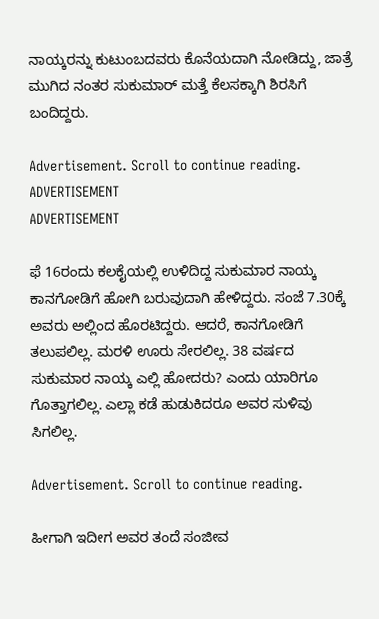ನಾಯ್ಕರನ್ನು ಕುಟುಂಬದವರು ಕೊನೆಯದಾಗಿ ನೋಡಿದ್ದು, ಜಾತ್ರೆ ಮುಗಿದ ನಂತರ ಸುಕುಮಾರ್ ಮತ್ತೆ ಕೆಲಸಕ್ಕಾಗಿ ಶಿರಸಿಗೆ ಬಂದಿದ್ದರು.

Advertisement. Scroll to continue reading.
ADVERTISEMENT
ADVERTISEMENT

ಫೆ 16ರಂದು ಕಲಕೈಯಲ್ಲಿ ಉಳಿದಿದ್ದ ಸುಕುಮಾರ ನಾಯ್ಕ ಕಾನಗೋಡಿಗೆ ಹೋಗಿ ಬರುವುದಾಗಿ ಹೇಳಿದ್ದರು. ಸಂಜೆ 7.30ಕ್ಕೆ ಅವರು ಅಲ್ಲಿಂದ ಹೊರಟಿದ್ದರು. ಆದರೆ, ಕಾನಗೋಡಿಗೆ ತಲುಪಲಿಲ್ಲ. ಮರಳಿ ಊರು ಸೇರಲಿಲ್ಲ. 38 ವರ್ಷದ ಸುಕುಮಾರ ನಾಯ್ಕ ಎಲ್ಲಿ ಹೋದರು? ಎಂದು ಯಾರಿಗೂ ಗೊತ್ತಾಗಲಿಲ್ಲ. ಎಲ್ಲಾ ಕಡೆ ಹುಡುಕಿದರೂ ಅವರ ಸುಳಿವು ಸಿಗಲಿಲ್ಲ.

Advertisement. Scroll to continue reading.

ಹೀಗಾಗಿ ಇದೀಗ ಅವರ ತಂದೆ ಸಂಜೀವ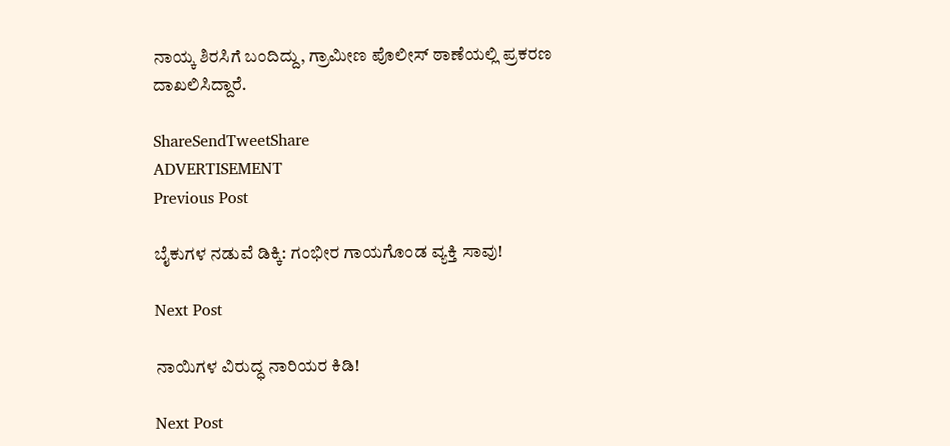ನಾಯ್ಕ ಶಿರಸಿಗೆ ಬಂದಿದ್ದು, ಗ್ರಾಮೀಣ ಪೊಲೀಸ್ ಠಾಣೆಯಲ್ಲಿ ಪ್ರಕರಣ ದಾಖಲಿಸಿದ್ದಾರೆ.

ShareSendTweetShare
ADVERTISEMENT
Previous Post

ಬೈಕುಗಳ ನಡುವೆ ಡಿಕ್ಕಿ: ಗಂಭೀರ ಗಾಯಗೊಂಡ ವ್ಯಕ್ತಿ ಸಾವು!

Next Post

ನಾಯಿಗಳ ವಿರುದ್ಧ ನಾರಿಯರ ಕಿಡಿ!

Next Post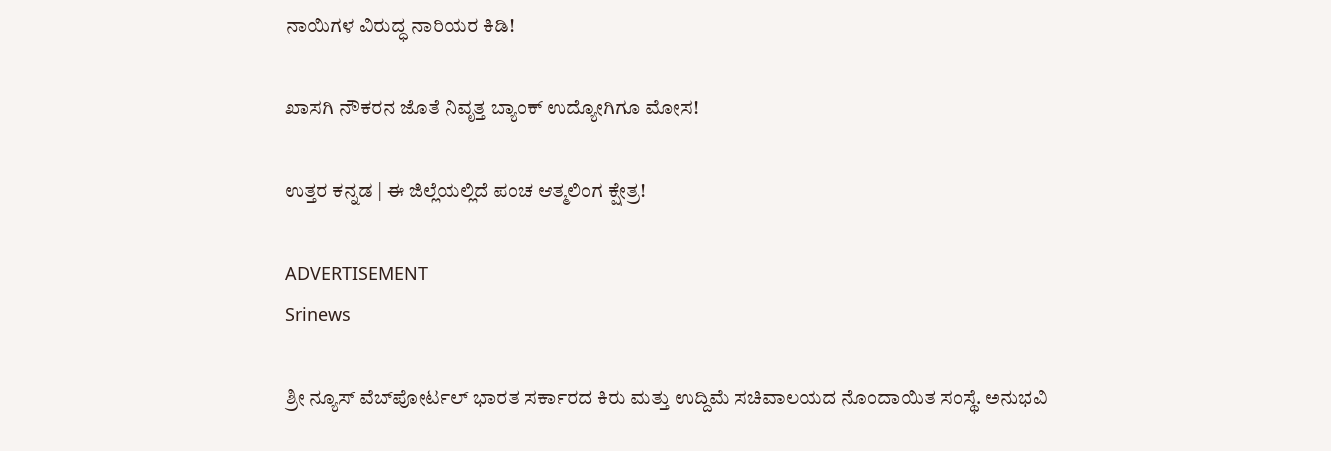ನಾಯಿಗಳ ವಿರುದ್ಧ ನಾರಿಯರ ಕಿಡಿ!

ಖಾಸಗಿ ನೌಕರನ ಜೊತೆ ನಿವೃತ್ತ ಬ್ಯಾಂಕ್ ಉದ್ಯೋಗಿಗೂ ಮೋಸ!

ಉತ್ತರ ಕನ್ನಡ | ಈ ಜಿಲ್ಲೆಯಲ್ಲಿದೆ ಪಂಚ ಆತ್ಮಲಿಂಗ ಕ್ಷೇತ್ರ!

ADVERTISEMENT
Srinews

ಶ್ರೀ ನ್ಯೂಸ್ ವೆಬ್‌ಪೋರ್ಟಲ್ ಭಾರತ ಸರ್ಕಾರದ ಕಿರು ಮತ್ತು ಉದ್ದಿಮೆ ಸಚಿವಾಲಯದ ನೊಂದಾಯಿತ ಸಂಸ್ಥೆ. ಅನುಭವಿ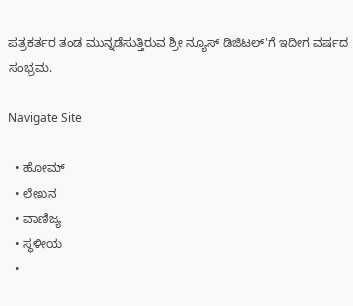ಪತ್ರಕರ್ತರ ತಂಡ ಮುನ್ನಡೆಸುತ್ತಿರುವ ಶ್ರೀ ನ್ಯೂಸ್ ಡಿಜಿಟಲ್'ಗೆ ಇದೀಗ ವರ್ಷದ ಸಂಭ್ರಮ.

Navigate Site

  • ಹೋಮ್
  • ಲೇಖನ
  • ವಾಣಿಜ್ಯ
  • ಸ್ಥಳೀಯ
  •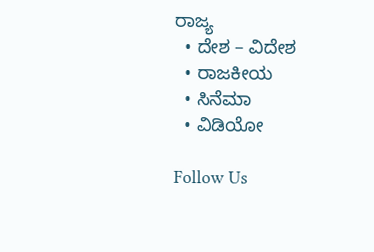ರಾಜ್ಯ
  • ದೇಶ – ವಿದೇಶ
  • ರಾಜಕೀಯ
  • ಸಿನೆಮಾ
  • ವಿಡಿಯೋ

Follow Us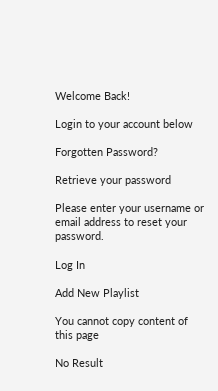Welcome Back!

Login to your account below

Forgotten Password?

Retrieve your password

Please enter your username or email address to reset your password.

Log In

Add New Playlist

You cannot copy content of this page

No Result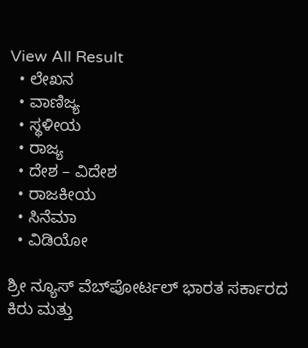View All Result
  • ಲೇಖನ
  • ವಾಣಿಜ್ಯ
  • ಸ್ಥಳೀಯ
  • ರಾಜ್ಯ
  • ದೇಶ – ವಿದೇಶ
  • ರಾಜಕೀಯ
  • ಸಿನೆಮಾ
  • ವಿಡಿಯೋ

ಶ್ರೀ ನ್ಯೂಸ್ ವೆಬ್‌ಪೋರ್ಟಲ್ ಭಾರತ ಸರ್ಕಾರದ ಕಿರು ಮತ್ತು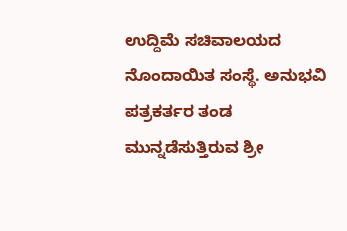ಉದ್ದಿಮೆ ಸಚಿವಾಲಯದ ನೊಂದಾಯಿತ ಸಂಸ್ಥೆ. ಅನುಭವಿ ಪತ್ರಕರ್ತರ ತಂಡ ಮುನ್ನಡೆಸುತ್ತಿರುವ ಶ್ರೀ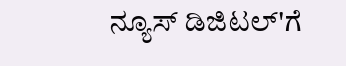ನ್ಯೂಸ್ ಡಿಜಿಟಲ್'ಗೆ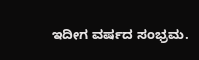ಇದೀಗ ವರ್ಷದ ಸಂಭ್ರಮ.